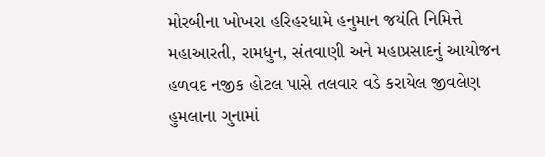મોરબીના ખોખરા હરિહરધામે હનુમાન જયંતિ નિમિત્તે મહાઆરતી, રામધુન, સંતવાણી અને મહાપ્રસાદનું આયોજન હળવદ નજીક હોટલ પાસે તલવાર વડે કરાયેલ જીવલેણ હુમલાના ગુનામાં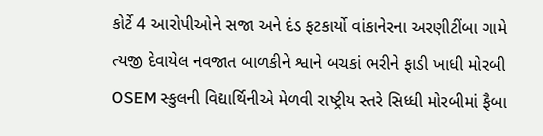કોર્ટે 4 આરોપીઓને સજા અને દંડ ફટકાર્યો વાંકાનેરના અરણીટીંબા ગામે ત્યજી દેવાયેલ નવજાત બાળકીને શ્વાને બચકાં ભરીને ફાડી ખાધી મોરબી OSEM સ્કુલની વિદ્યાર્થિનીએ મેળવી રાષ્ટ્રીય સ્તરે સિધ્ધી મોરબીમાં ફૈબા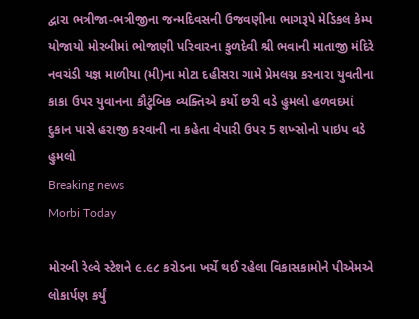દ્વારા ભત્રીજા-ભત્રીજીના જન્મદિવસની ઉજવણીના ભાગરૂપે મેડિકલ કેમ્પ યોજાયો મોરબીમાં ભોજાણી પરિવારના કુળદેવી શ્રી ભવાની માતાજી મંદિરે નવચંડી યજ્ઞ માળીયા (મી)ના મોટા દહીસરા ગામે પ્રેમલગ્ન કરનારા યુવતીના કાકા ઉપર યુવાનના કૌટુંબિક વ્યક્તિએ કર્યો છરી વડે હુમલો હળવદમાં દુકાન પાસે હરાજી કરવાની ના કહેતા વેપારી ઉપર 5 શખ્સોનો પાઇપ વડે હુમલો
Breaking news
Morbi Today

મોરબી રેલ્વે સ્ટેશને ૯.૯૮ કરોડના ખર્ચે થઈ રહેલા વિકાસકામોને પીએમએ લોકાર્પણ કર્યું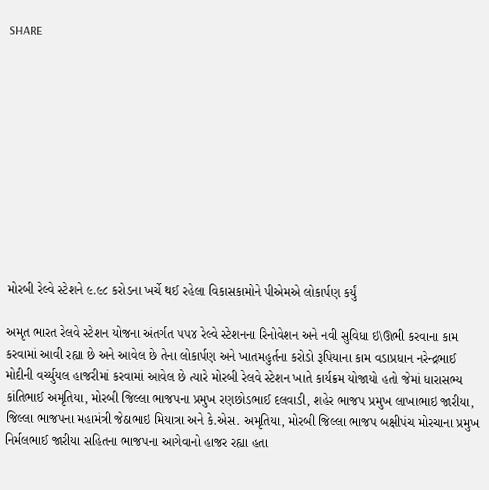SHARE











મોરબી રેલ્વે સ્ટેશને ૯.૯૮ કરોડના ખર્ચે થઈ રહેલા વિકાસકામોને પીએમએ લોકાર્પણ કર્યું

અમૃત ભારત રેલવે સ્ટેશન યોજના અંતર્ગત ૫૫૪ રેલ્વે સ્ટેશનના રિનોવેશન અને નવી સુવિધા ઇ\ઊભી કરવાના કામ કરવામાં આવી રહ્યા છે અને આવેલ છે તેના લોકાર્પણ અને ખાતમહુર્તના કરોડો રૂપિયાના કામ વડાપ્રધાન નરેન્દ્રભાઈ મોદીની વર્ચ્યુયલ હાજરીમાં કરવામાં આવેલ છે ત્યારે મોરબી રેલવે સ્ટેશન ખાતે કાર્યક્રમ યોજાયો હતો જેમાં ધારાસભ્ય કાંતિભાઈ અમૃતિયા, મોરબી જિલ્લા ભાજપના પ્રમુખ રણછોડભાઈ દલવાડી, શહેર ભાજપ પ્રમુખ લાખાભાઇ જારીયા, જિલ્લા ભાજપના મહામંત્રી જેઠાભાઇ મિયાત્રા અને કે.એસ. અમૃતિયા, મોરબી જિલ્લા ભાજપ બક્ષીપંચ મોરચાના પ્રમુખ નિર્મલભાઈ જારીયા સહિતના ભાજપના આગેવાનો હાજર રહ્યા હતા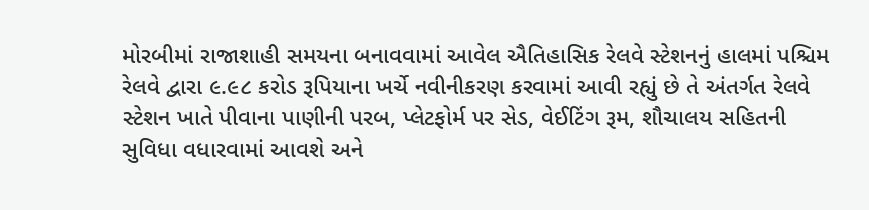મોરબીમાં રાજાશાહી સમયના બનાવવામાં આવેલ ઐતિહાસિક રેલવે સ્ટેશનનું હાલમાં પશ્ચિમ રેલવે દ્વારા ૯.૯૮ કરોડ રૂપિયાના ખર્ચે નવીનીકરણ કરવામાં આવી રહ્યું છે તે અંતર્ગત રેલવે સ્ટેશન ખાતે પીવાના પાણીની પરબ, પ્લેટફોર્મ પર સેડ, વેઈટિંગ રૂમ, શૌચાલય સહિતની સુવિધા વધારવામાં આવશે અને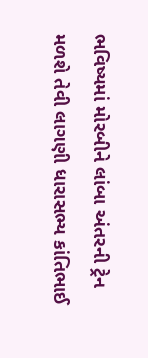ભવિષ્યમાં મોરબીને લાંબા અંતરની ટ્રેન મળશે તેવી લાગણી ધારાસભ્ય કાંતિભાઈ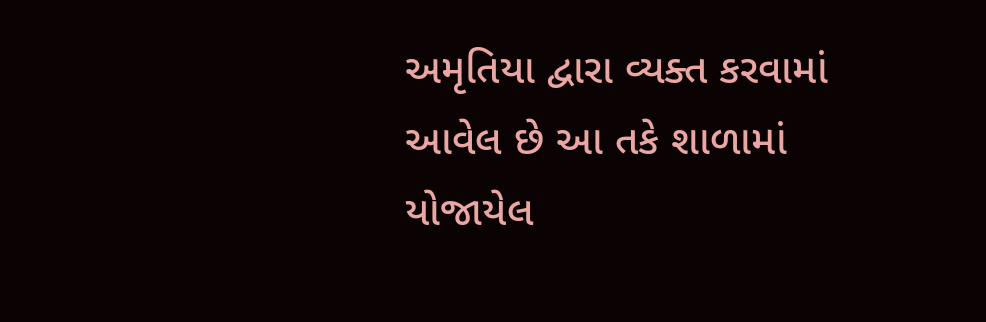અમૃતિયા દ્વારા વ્યક્ત કરવામાં આવેલ છે આ તકે શાળામાં યોજાયેલ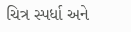ચિત્ર સ્પર્ધા અને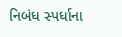નિબંધ સ્પર્ધાના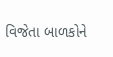વિજેતા બાળકોને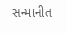સન્માનીત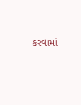કરવામાં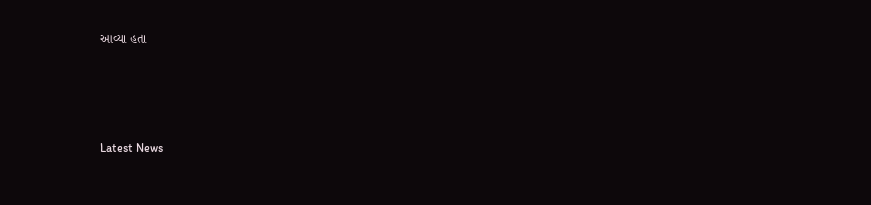આવ્યા હતા






Latest News